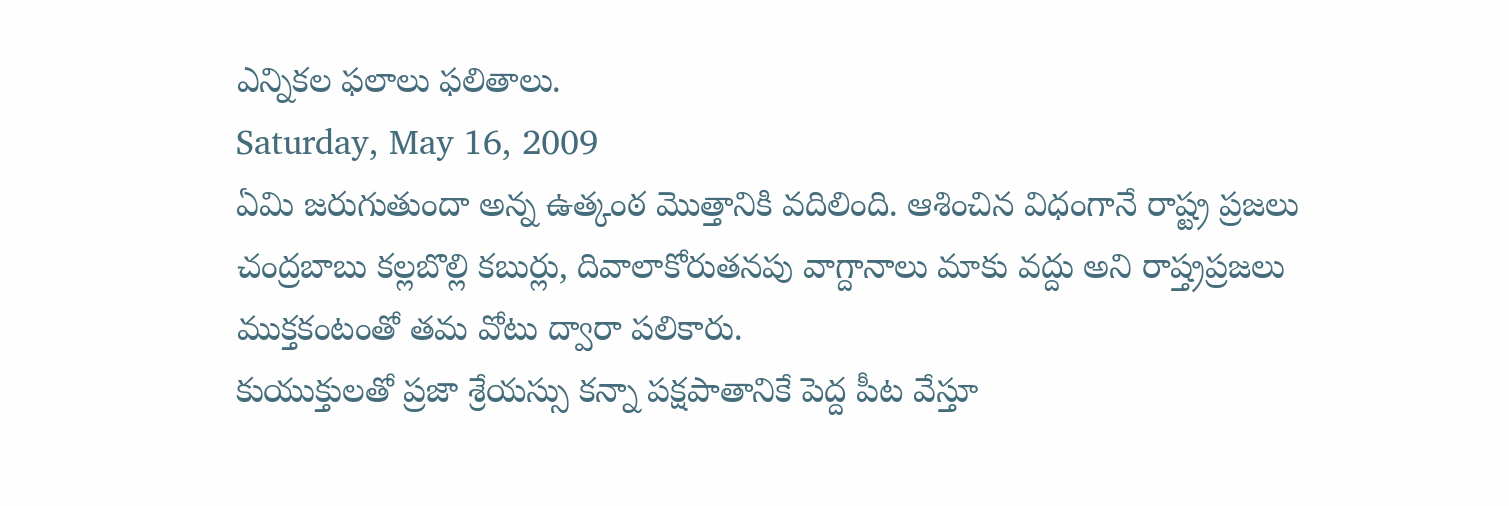ఎన్నికల ఫలాలు ఫలితాలు.
Saturday, May 16, 2009
ఏమి జరుగుతుందా అన్న ఉత్కంఠ మొత్తానికి వదిలింది. ఆశించిన విధంగానే రాష్ట్ర ప్రజలు చంద్రబాబు కల్లబొల్లి కబుర్లు, దివాలాకోరుతనపు వాగ్దానాలు మాకు వద్దు అని రాష్త్రప్రజలు ముక్తకంటంతో తమ వోటు ద్వారా పలికారు.
కుయుక్తులతో ప్రజా శ్రేయస్సు కన్నా పక్షపాతానికే పెద్ద పీట వేస్తూ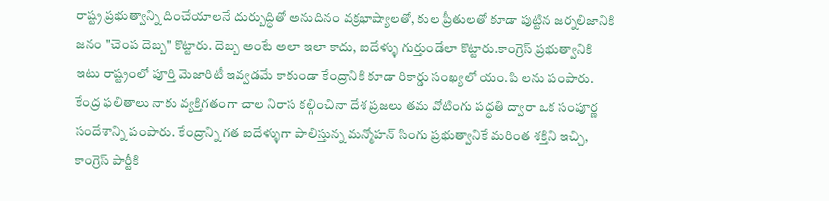రాష్ట్ర ప్రభుత్వాన్ని దించేయాలనే దుర్బుద్ధితో అనుదినం వక్రభాష్యాలతో, కుల ప్రీతులతో కూడా పుట్టిన జర్నలిజానికి జనం "చెంప దెబ్బ" కొట్టారు. దెబ్బ అంటే అలా ఇలా కాదు, ఐదేళ్ళు గుర్తుండేలా కొట్టారు.కాంగ్రెస్ ప్రభుత్వానికి ఇటు రాష్ట్రంలో పూర్తి మెజారిటీ ఇవ్వడమే కాకుండా కేంద్రానికి కూడా రికార్డు సంఖ్యలో యం.పి లను పంపారు.
కేంద్ర ఫలితాలు నాకు వ్యక్తిగతంగా చాల నిరాస కల్గించినా దేశ ప్రజలు తమ వోటింగు పధ్ధతి ద్వారా ఒక సంపూర్ణ సందేశాన్ని పంపారు. కేంద్రాన్ని గత ఐదేళ్ళుగా పాలిస్తున్న మన్మోహన్ సింగు ప్రభుత్వానికే మరింత శక్తిని ఇచ్చి, కాంగ్రెస్ పార్టీకి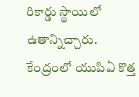రికార్డు స్థాయిలో ఉతాన్నిచ్చారు.
కేంద్రంలో యుపిఏ కొత్త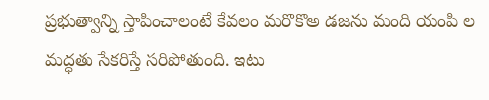ప్రభుత్వాన్ని స్తాపించాలంటే కేవలం మరొకొఅ డజను మంది యంపి ల మద్ధతు సేకరిస్తే సరిపోతుంది. ఇటు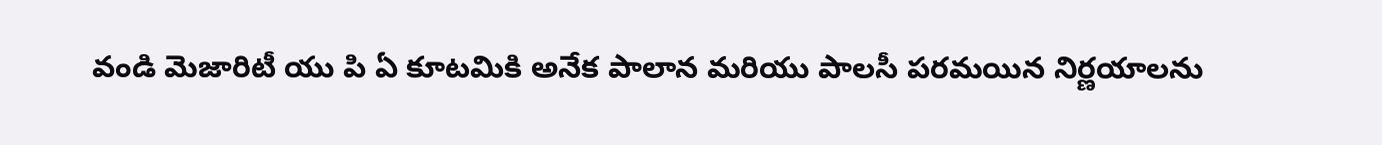వండి మెజారిటీ యు పి ఏ కూటమికి అనేక పాలాన మరియు పాలసీ పరమయిన నిర్ణయాలను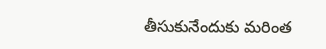తీసుకునేందుకు మరింత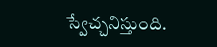స్వేచ్చనిస్తుంది.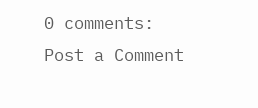0 comments:
Post a Comment